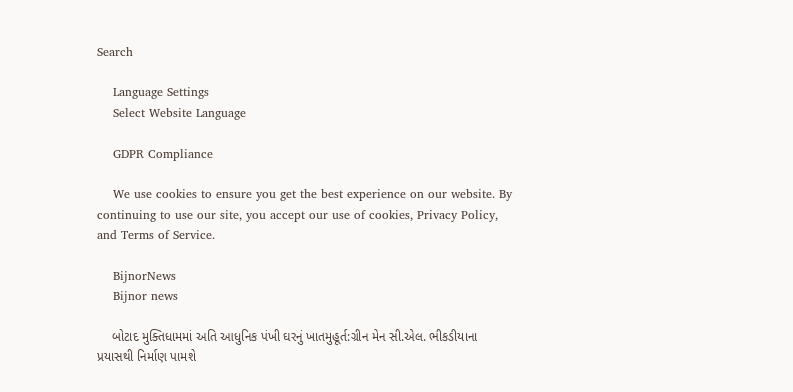Search

    Language Settings
    Select Website Language

    GDPR Compliance

    We use cookies to ensure you get the best experience on our website. By continuing to use our site, you accept our use of cookies, Privacy Policy, and Terms of Service.

    BijnorNews
    Bijnor news

    બોટાદ મુક્તિધામમાં અતિ આધુનિક પંખી ઘરનું ખાતમુહૂર્ત:ગ્રીન મેન સી.એલ. ભીકડીયાના પ્રયાસથી નિર્માણ પામશે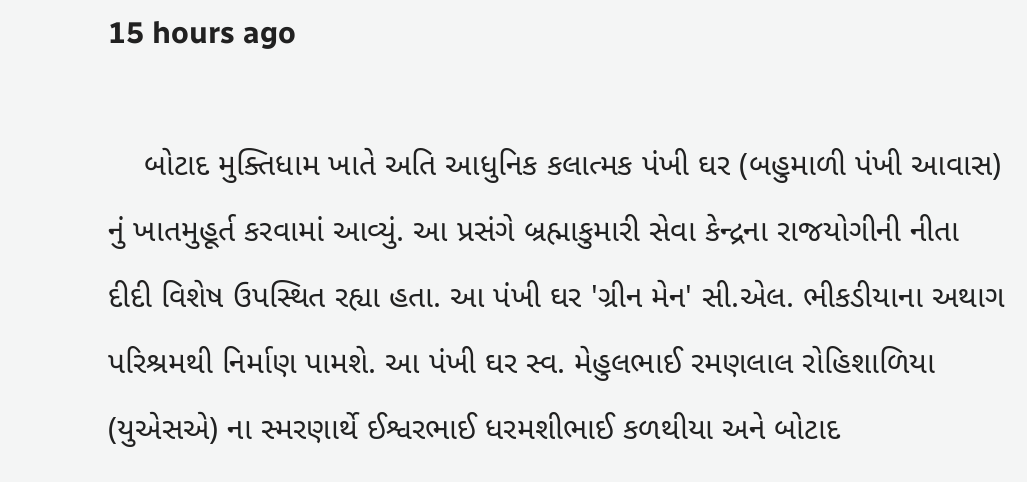15 hours ago

    બોટાદ મુક્તિધામ ખાતે અતિ આધુનિક કલાત્મક પંખી ઘર (બહુમાળી પંખી આવાસ) નું ખાતમુહૂર્ત કરવામાં આવ્યું. આ પ્રસંગે બ્રહ્માકુમારી સેવા કેન્દ્રના રાજયોગીની નીતા દીદી વિશેષ ઉપસ્થિત રહ્યા હતા. આ પંખી ઘર 'ગ્રીન મેન' સી.એલ. ભીકડીયાના અથાગ પરિશ્રમથી નિર્માણ પામશે. આ પંખી ઘર સ્વ. મેહુલભાઈ રમણલાલ રોહિશાળિયા (યુએસએ) ના સ્મરણાર્થે ઈશ્વરભાઈ ધરમશીભાઈ કળથીયા અને બોટાદ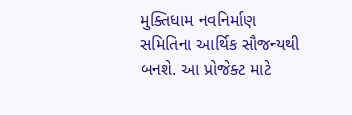મુક્તિધામ નવનિર્માણ સમિતિના આર્થિક સૌજન્યથી બનશે. આ પ્રોજેક્ટ માટે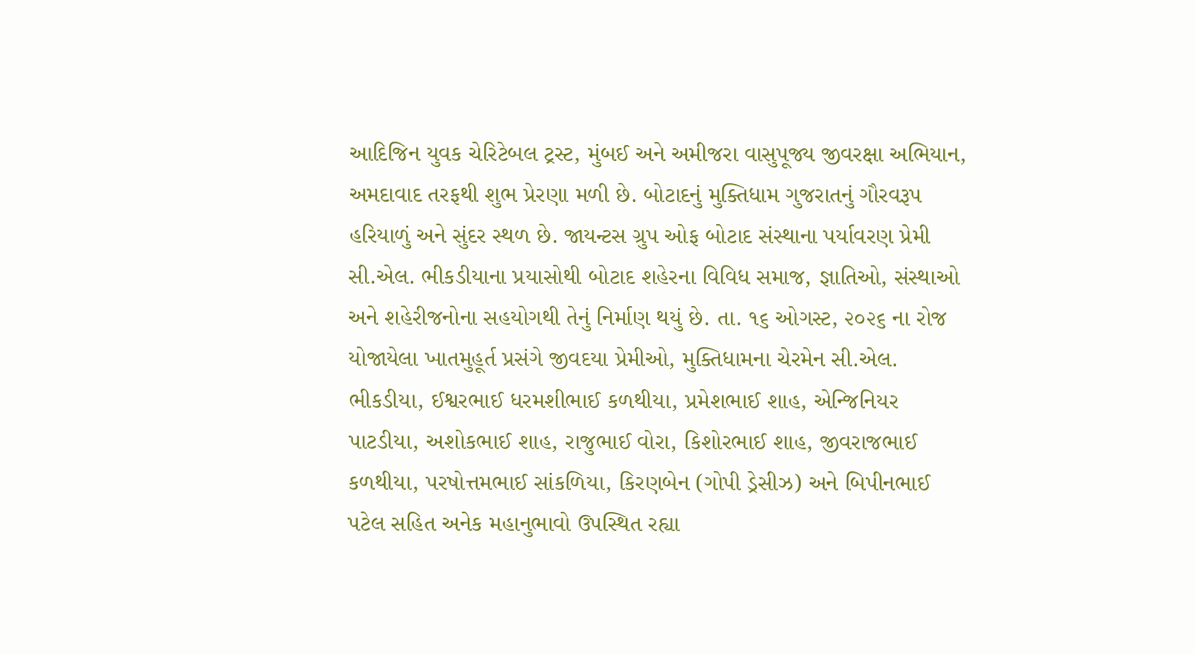આદિજિન યુવક ચેરિટેબલ ટ્રસ્ટ, મુંબઈ અને અમીજરા વાસુપૂજ્ય જીવરક્ષા અભિયાન, અમદાવાદ તરફથી શુભ પ્રેરણા મળી છે. બોટાદનું મુક્તિધામ ગુજરાતનું ગૌરવરૂપ હરિયાળું અને સુંદર સ્થળ છે. જાયન્ટસ ગ્રુપ ઓફ બોટાદ સંસ્થાના પર્યાવરણ પ્રેમી સી.એલ. ભીકડીયાના પ્રયાસોથી બોટાદ શહેરના વિવિધ સમાજ, જ્ઞાતિઓ, સંસ્થાઓ અને શહેરીજનોના સહયોગથી તેનું નિર્માણ થયું છે. તા. ૧૬ ઓગસ્ટ, ૨૦૨૬ ના રોજ યોજાયેલા ખાતમુહૂર્ત પ્રસંગે જીવદયા પ્રેમીઓ, મુક્તિધામના ચેરમેન સી.એલ. ભીકડીયા, ઈશ્વરભાઈ ધરમશીભાઈ કળથીયા, પ્રમેશભાઈ શાહ, એન્જિનિયર પાટડીયા, અશોકભાઈ શાહ, રાજુભાઈ વોરા, કિશોરભાઈ શાહ, જીવરાજભાઈ કળથીયા, પરષોત્તમભાઈ સાંકળિયા, કિરણબેન (ગોપી ડ્રેસીઝ) અને બિપીનભાઈ પટેલ સહિત અનેક મહાનુભાવો ઉપસ્થિત રહ્યા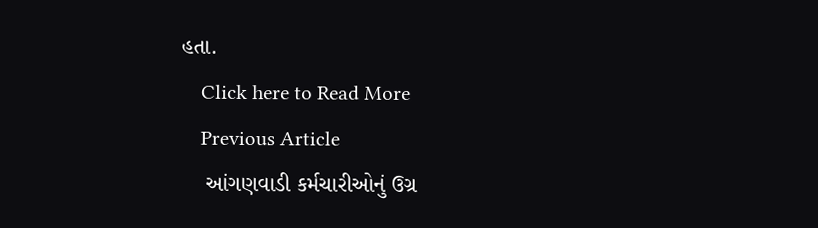હતા.
    Click here to Read More
    Previous Article
    આંગણવાડી કર્મચારીઓનું ઉગ્ર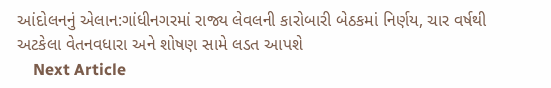આંદોલનનું એલાન:ગાંધીનગરમાં રાજ્ય લેવલની કારોબારી બેઠકમાં નિર્ણય, ચાર વર્ષથી અટકેલા વેતનવધારા અને શોષણ સામે લડત આપશે
    Next Article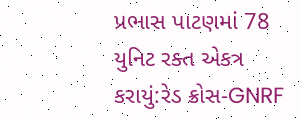પ્રભાસ પાટણમાં 78 યુનિટ રક્ત એકત્ર કરાયું:રેડ ક્રોસ-GNRF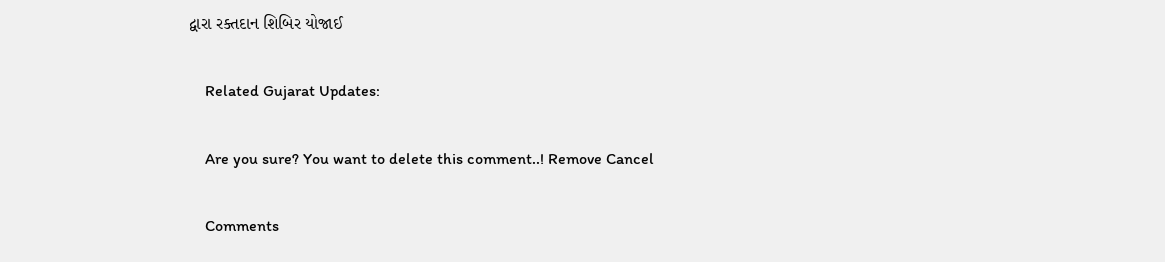દ્વારા રક્તદાન શિબિર યોજાઈ

    Related Gujarat Updates:

    Are you sure? You want to delete this comment..! Remove Cancel

    Comments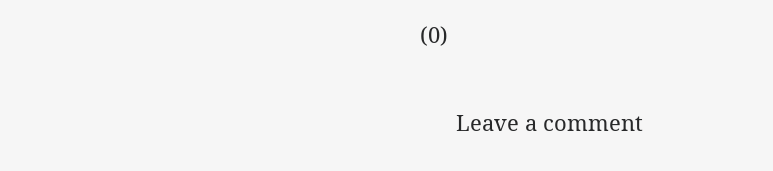(0)

      Leave a comment